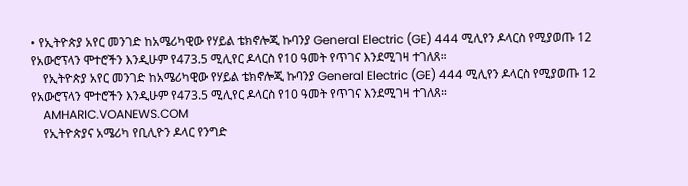• የኢትዮጵያ አየር መንገድ ከአሜሪካዊው የሃይል ቴክኖሎጂ ኩባንያ General Electric (GE) 444 ሚሊየን ዶላርስ የሚያወጡ 12 የአውሮፕላን ሞተሮችን እንዲሁም የ473.5 ሚሊየር ዶላርስ የ10 ዓመት የጥገና እንደሚገዛ ተገለጸ።
    የኢትዮጵያ አየር መንገድ ከአሜሪካዊው የሃይል ቴክኖሎጂ ኩባንያ General Electric (GE) 444 ሚሊየን ዶላርስ የሚያወጡ 12 የአውሮፕላን ሞተሮችን እንዲሁም የ473.5 ሚሊየር ዶላርስ የ10 ዓመት የጥገና እንደሚገዛ ተገለጸ።
    AMHARIC.VOANEWS.COM
    የኢትዮጵያና አሜሪካ የቢሊዮን ዶላር የንግድ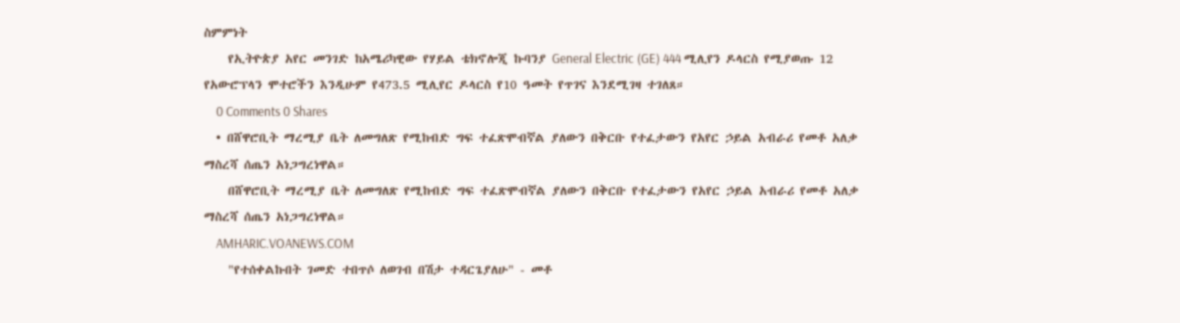ስምምነት
    የኢትዮጵያ አየር መንገድ ከአሜሪካዊው የሃይል ቴክኖሎጂ ኩባንያ General Electric (GE) 444 ሚሊየን ዶላርስ የሚያወጡ 12 የአውሮፕላን ሞተሮችን እንዲሁም የ473.5 ሚሊየር ዶላርስ የ10 ዓመት የጥገና እንደሚገዛ ተገለጸ።
    0 Comments 0 Shares
  • በሸዋሮቢት ማረሚያ ቤት ለመግለጽ የሚከብድ ግፍ ተፈጽሞብኛል ያለውን በቅርቡ የተፈታውን የአየር ኃይል አብራሪ የመቶ አለቃ ማስረሻ ሰጤን አነጋግረነዋል።
    በሸዋሮቢት ማረሚያ ቤት ለመግለጽ የሚከብድ ግፍ ተፈጽሞብኛል ያለውን በቅርቡ የተፈታውን የአየር ኃይል አብራሪ የመቶ አለቃ ማስረሻ ሰጤን አነጋግረነዋል።
    AMHARIC.VOANEWS.COM
    "የተሰቀልኩበት ገመድ ተበጥሶ ለወገብ በሽታ ተዳርጌያለሁ" - መቶ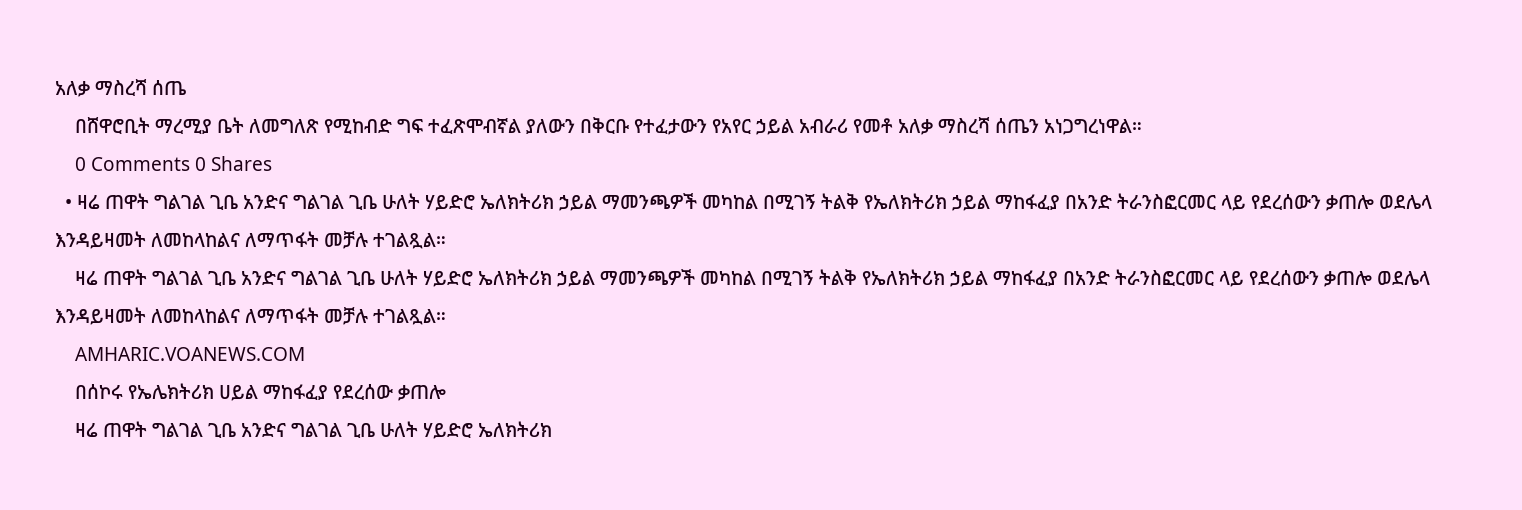አለቃ ማስረሻ ሰጤ
    በሸዋሮቢት ማረሚያ ቤት ለመግለጽ የሚከብድ ግፍ ተፈጽሞብኛል ያለውን በቅርቡ የተፈታውን የአየር ኃይል አብራሪ የመቶ አለቃ ማስረሻ ሰጤን አነጋግረነዋል።
    0 Comments 0 Shares
  • ዛሬ ጠዋት ግልገል ጊቤ አንድና ግልገል ጊቤ ሁለት ሃይድሮ ኤለክትሪክ ኃይል ማመንጫዎች መካከል በሚገኝ ትልቅ የኤለክትሪክ ኃይል ማከፋፈያ በአንድ ትራንስፎርመር ላይ የደረሰውን ቃጠሎ ወደሌላ እንዳይዛመት ለመከላከልና ለማጥፋት መቻሉ ተገልጿል።
    ዛሬ ጠዋት ግልገል ጊቤ አንድና ግልገል ጊቤ ሁለት ሃይድሮ ኤለክትሪክ ኃይል ማመንጫዎች መካከል በሚገኝ ትልቅ የኤለክትሪክ ኃይል ማከፋፈያ በአንድ ትራንስፎርመር ላይ የደረሰውን ቃጠሎ ወደሌላ እንዳይዛመት ለመከላከልና ለማጥፋት መቻሉ ተገልጿል።
    AMHARIC.VOANEWS.COM
    በሰኮሩ የኤሌክትሪክ ሀይል ማከፋፈያ የደረሰው ቃጠሎ
    ዛሬ ጠዋት ግልገል ጊቤ አንድና ግልገል ጊቤ ሁለት ሃይድሮ ኤለክትሪክ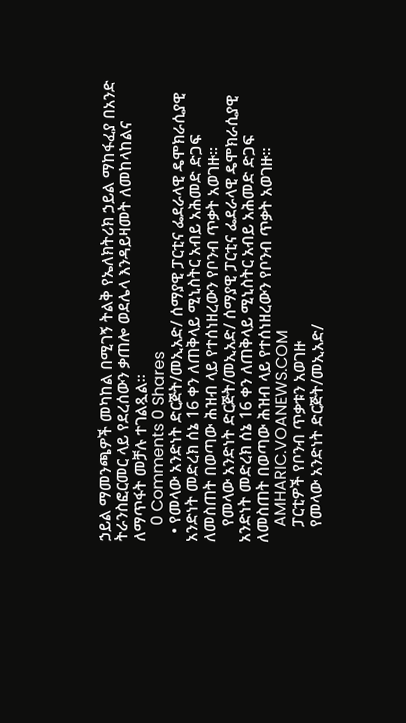ኃይል ማመንጫዎች መካከል በሚገኝ ትልቅ የኤለክትሪክ ኃይል ማከፋፈያ በአንድ ትራንስፎርመር ላይ የደረሰውን ቃጠሎ ወደሌላ እንዳይዛመት ለመከላከልና ለማጥፋት መቻሉ ተገልጿል።
    0 Comments 0 Shares
  • የመላው አንድነት ድርጅት/መኢአድ/ ሰማያዊ ፓርቲና ፌደራላዊ ዴሞክራሲያዊ አንድነት መድረክ ሰኔ 16 ቀን ለጠቅላይ ሚኒስትር አብይ አሕመድ ድጋፍ ለመስጠት በወጣው ሕዝብ ላይ የተሰነዘረውን የቦንብ ጥቃት አወገዙ፡፡
    የመላው አንድነት ድርጅት/መኢአድ/ ሰማያዊ ፓርቲና ፌደራላዊ ዴሞክራሲያዊ አንድነት መድረክ ሰኔ 16 ቀን ለጠቅላይ ሚኒስትር አብይ አሕመድ ድጋፍ ለመስጠት በወጣው ሕዝብ ላይ የተሰነዘረውን የቦንብ ጥቃት አወገዙ፡፡
    AMHARIC.VOANEWS.COM
    ፓርቲዎች የቦንብ ጥቃቱን አወገዙ
    የመላው አንድነት ድርጅት/መኢአድ/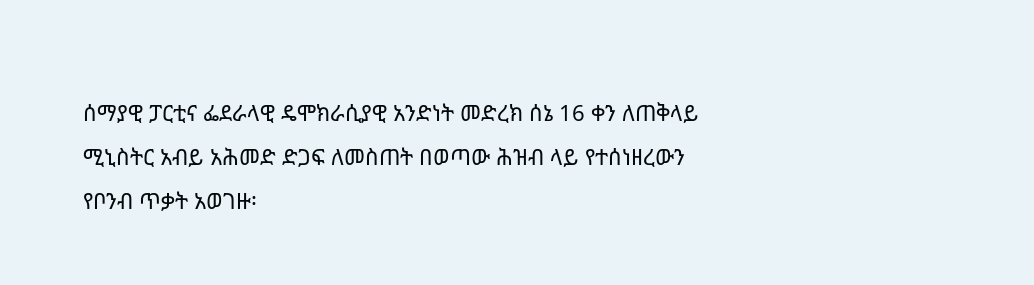ሰማያዊ ፓርቲና ፌደራላዊ ዴሞክራሲያዊ አንድነት መድረክ ሰኔ 16 ቀን ለጠቅላይ ሚኒስትር አብይ አሕመድ ድጋፍ ለመስጠት በወጣው ሕዝብ ላይ የተሰነዘረውን የቦንብ ጥቃት አወገዙ፡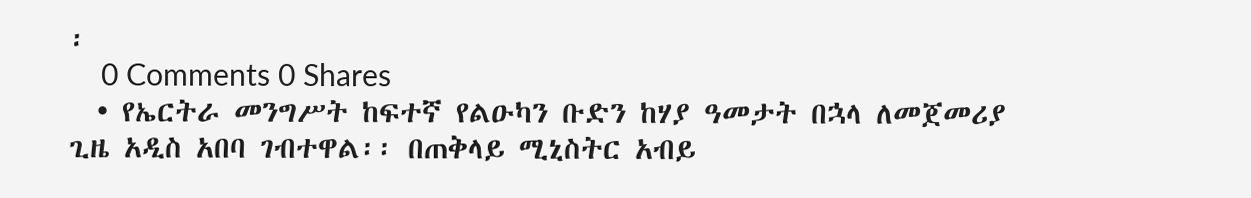፡
    0 Comments 0 Shares
  • የኤርትራ መንግሥት ከፍተኛ የልዑካን ቡድን ከሃያ ዓመታት በኋላ ለመጀመሪያ ጊዜ አዲስ አበባ ገብተዋል፡፡ በጠቅላይ ሚኒስትር አብይ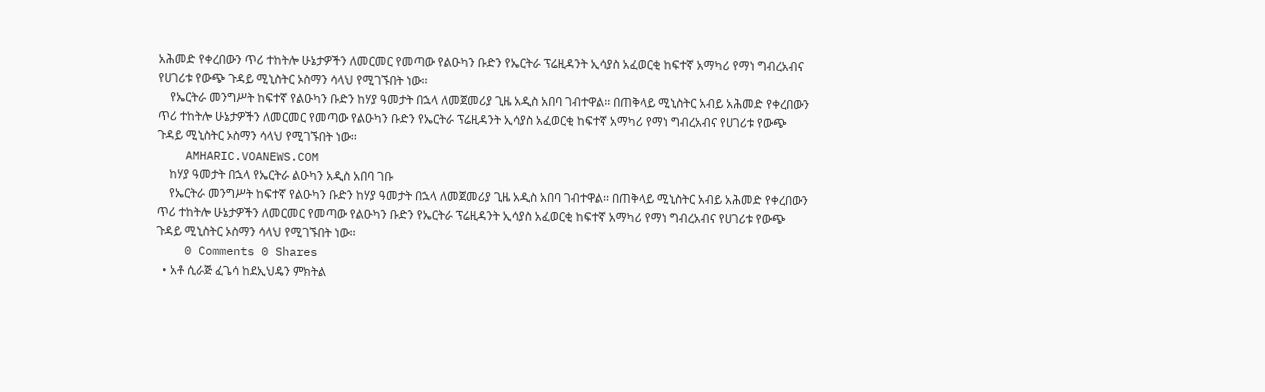አሕመድ የቀረበውን ጥሪ ተከትሎ ሁኔታዎችን ለመርመር የመጣው የልዑካን ቡድን የኤርትራ ፕሬዚዳንት ኢሳያስ አፈወርቂ ከፍተኛ አማካሪ የማነ ግብረአብና የሀገሪቱ የውጭ ጉዳይ ሚኒስትር ኦስማን ሳላህ የሚገኙበት ነው፡፡
    የኤርትራ መንግሥት ከፍተኛ የልዑካን ቡድን ከሃያ ዓመታት በኋላ ለመጀመሪያ ጊዜ አዲስ አበባ ገብተዋል፡፡ በጠቅላይ ሚኒስትር አብይ አሕመድ የቀረበውን ጥሪ ተከትሎ ሁኔታዎችን ለመርመር የመጣው የልዑካን ቡድን የኤርትራ ፕሬዚዳንት ኢሳያስ አፈወርቂ ከፍተኛ አማካሪ የማነ ግብረአብና የሀገሪቱ የውጭ ጉዳይ ሚኒስትር ኦስማን ሳላህ የሚገኙበት ነው፡፡
    AMHARIC.VOANEWS.COM
    ከሃያ ዓመታት በኋላ የኤርትራ ልዑካን አዲስ አበባ ገቡ
    የኤርትራ መንግሥት ከፍተኛ የልዑካን ቡድን ከሃያ ዓመታት በኋላ ለመጀመሪያ ጊዜ አዲስ አበባ ገብተዋል፡፡ በጠቅላይ ሚኒስትር አብይ አሕመድ የቀረበውን ጥሪ ተከትሎ ሁኔታዎችን ለመርመር የመጣው የልዑካን ቡድን የኤርትራ ፕሬዚዳንት ኢሳያስ አፈወርቂ ከፍተኛ አማካሪ የማነ ግብረአብና የሀገሪቱ የውጭ ጉዳይ ሚኒስትር ኦስማን ሳላህ የሚገኙበት ነው፡፡
    0 Comments 0 Shares
  • አቶ ሲራጅ ፈጌሳ ከደኢህዴን ምክትል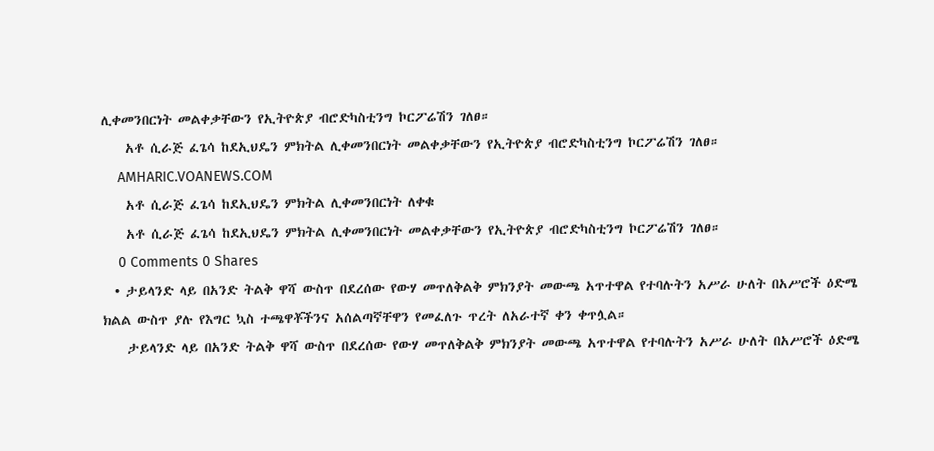ሊቀመንበርነት መልቀቃቸውን የኢትዮጵያ ብሮድካስቲንግ ኮርፖሬሽን ገለፀ።
    አቶ ሲራጅ ፈጌሳ ከደኢህዴን ምክትል ሊቀመንበርነት መልቀቃቸውን የኢትዮጵያ ብሮድካስቲንግ ኮርፖሬሽን ገለፀ።
    AMHARIC.VOANEWS.COM
    አቶ ሲራጅ ፈጌሳ ከደኢህዴን ምክትል ሊቀመንበርነት ለቀቁ
    አቶ ሲራጅ ፈጌሳ ከደኢህዴን ምክትል ሊቀመንበርነት መልቀቃቸውን የኢትዮጵያ ብሮድካስቲንግ ኮርፖሬሽን ገለፀ።
    0 Comments 0 Shares
  • ታይላንድ ላይ በአንድ ትልቅ ዋሻ ውስጥ በደረሰው የውሃ መጥለቅልቅ ምክንያት መውጫ አጥተዋል የተባሉትን አሥራ ሁለት በአሥሮች ዕድሜ ክልል ውስጥ ያሉ የእግር ኳስ ተጫዋቾችንና አሰልጣኛቸዋን የመፈለጉ ጥረት ለአራተኛ ቀን ቀጥሏል።
    ታይላንድ ላይ በአንድ ትልቅ ዋሻ ውስጥ በደረሰው የውሃ መጥለቅልቅ ምክንያት መውጫ አጥተዋል የተባሉትን አሥራ ሁለት በአሥሮች ዕድሜ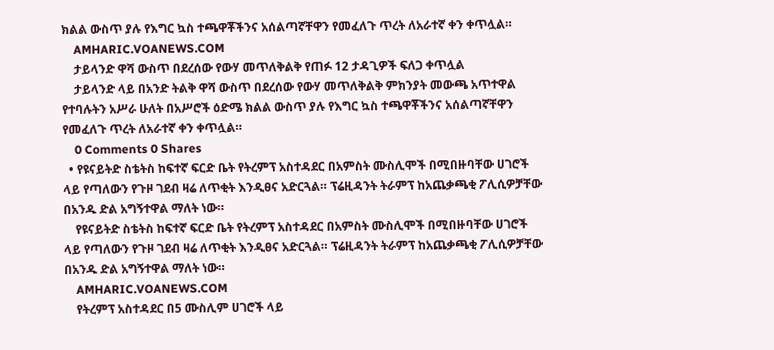ክልል ውስጥ ያሉ የእግር ኳስ ተጫዋቾችንና አሰልጣኛቸዋን የመፈለጉ ጥረት ለአራተኛ ቀን ቀጥሏል።
    AMHARIC.VOANEWS.COM
    ታይላንድ ዋሻ ውስጥ በደረሰው የውሃ መጥለቅልቅ የጠፉ 12 ታዳጊዎች ፍለጋ ቀጥሏል
    ታይላንድ ላይ በአንድ ትልቅ ዋሻ ውስጥ በደረሰው የውሃ መጥለቅልቅ ምክንያት መውጫ አጥተዋል የተባሉትን አሥራ ሁለት በአሥሮች ዕድሜ ክልል ውስጥ ያሉ የእግር ኳስ ተጫዋቾችንና አሰልጣኛቸዋን የመፈለጉ ጥረት ለአራተኛ ቀን ቀጥሏል።
    0 Comments 0 Shares
  • የዩናይትድ ስቴትስ ከፍተኛ ፍርድ ቤት የትረምፕ አስተዳደር በአምስት ሙስሊሞች በሚበዙባቸው ሀገሮች ላይ የጣለውን የጉዞ ገደብ ዛሬ ለጥቂት እንዲፀና አድርጓል። ፕሬዚዳንት ትራምፕ ከአጨቃጫቂ ፖሊሲዎቻቸው በአንዱ ድል አግኝተዋል ማለት ነው።
    የዩናይትድ ስቴትስ ከፍተኛ ፍርድ ቤት የትረምፕ አስተዳደር በአምስት ሙስሊሞች በሚበዙባቸው ሀገሮች ላይ የጣለውን የጉዞ ገደብ ዛሬ ለጥቂት እንዲፀና አድርጓል። ፕሬዚዳንት ትራምፕ ከአጨቃጫቂ ፖሊሲዎቻቸው በአንዱ ድል አግኝተዋል ማለት ነው።
    AMHARIC.VOANEWS.COM
    የትረምፕ አስተዳደር በ5 ሙስሊም ሀገሮች ላይ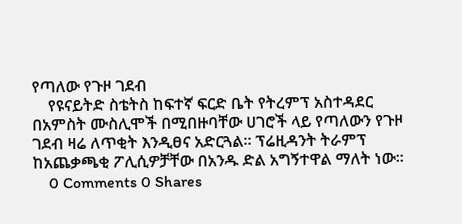የጣለው የጉዞ ገደብ
    የዩናይትድ ስቴትስ ከፍተኛ ፍርድ ቤት የትረምፕ አስተዳደር በአምስት ሙስሊሞች በሚበዙባቸው ሀገሮች ላይ የጣለውን የጉዞ ገደብ ዛሬ ለጥቂት እንዲፀና አድርጓል። ፕሬዚዳንት ትራምፕ ከአጨቃጫቂ ፖሊሲዎቻቸው በአንዱ ድል አግኝተዋል ማለት ነው።
    0 Comments 0 Shares